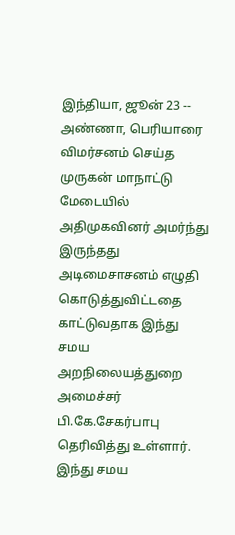இந்தியா, ஜூன் 23 -- அண்ணா, பெரியாரை விமர்சனம் செய்த முருகன் மாநாட்டு மேடையில் அதிமுகவினர் அமர்ந்து இருந்தது அடிமைசாசனம் எழுதி கொடுத்துவிட்டதை காட்டுவதாக இந்து சமய அறநிலையத்துறை அமைச்சர் பி.கே.சேகர்பாபு தெரிவித்து உள்ளார்.
இந்து சமய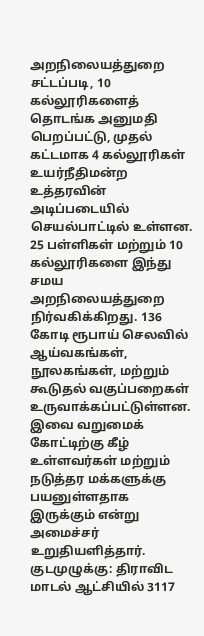அறநிலையத்துறை சட்டப்படி, 10 கல்லூரிகளைத் தொடங்க அனுமதி பெறப்பட்டு, முதல் கட்டமாக 4 கல்லூரிகள் உயர்நீதிமன்ற உத்தரவின் அடிப்படையில் செயல்பாட்டில் உள்ளன. 25 பள்ளிகள் மற்றும் 10 கல்லூரிகளை இந்து சமய அறநிலையத்துறை நிர்வகிக்கிறது. 136 கோடி ரூபாய் செலவில் ஆய்வகங்கள், நூலகங்கள், மற்றும் கூடுதல் வகுப்பறைகள் உருவாக்கப்பட்டுள்ளன. இவை வறுமைக் கோட்டிற்கு கீழ் உள்ளவர்கள் மற்றும் நடுத்தர மக்களுக்கு பயனுள்ளதாக இருக்கும் என்று அமைச்சர் உறுதியளித்தார்.
குடமுழுக்கு: திராவிட மாடல் ஆட்சியில் 3117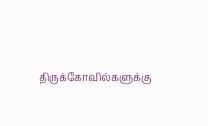திருக்கோவில்களுக்கு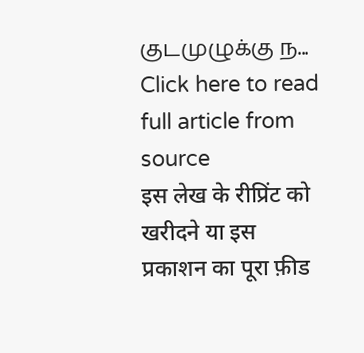குடமுழுக்கு ந...
Click here to read full article from source
इस लेख के रीप्रिंट को खरीदने या इस प्रकाशन का पूरा फ़ीड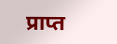प्राप्त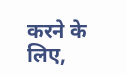करने के लिए,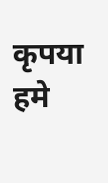कृपया
हमे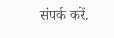संपर्क करें.